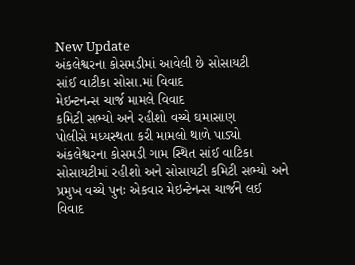New Update
અંકલેશ્વરના કોસમડીમાં આવેલી છે સોસાયટી
સાંઈ વાટીકા સોસા.માં વિવાદ
મેઇન્ટનન્સ ચાર્જ મામલે વિવાદ
કમિટી સભ્યો અને રહીશો વચ્ચે ઘમાસાણ
પોલીસે મધ્યસ્થતા કરી મામલો થાળે પાડ્યો
અંકલેશ્વરના કોસમડી ગામ સ્થિત સાંઈ વાટિકા સોસાયટીમાં રહીશો અને સોસાયટી કમિટી સભ્યો અને પ્રમુખ વચ્ચે પુનઃ એકવાર મેઇન્ટેનન્સ ચાર્જને લઈ વિવાદ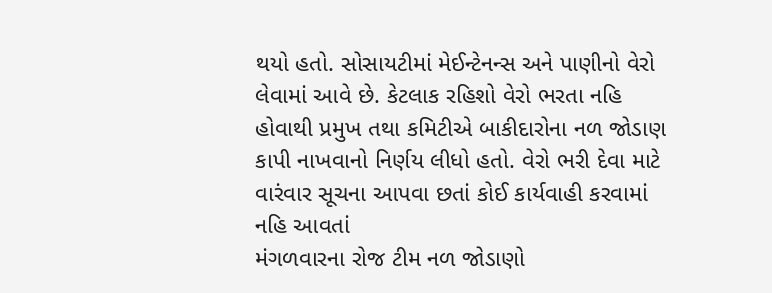થયો હતો. સોસાયટીમાં મેઈન્ટેનન્સ અને પાણીનો વેરો લેવામાં આવે છે. કેટલાક રહિશો વેરો ભરતા નહિ હોવાથી પ્રમુખ તથા કમિટીએ બાકીદારોના નળ જોડાણ કાપી નાખવાનો નિર્ણય લીધો હતો. વેરો ભરી દેવા માટે વારંવાર સૂચના આપવા છતાં કોઈ કાર્યવાહી કરવામાં નહિ આવતાં
મંગળવારના રોજ ટીમ નળ જોડાણો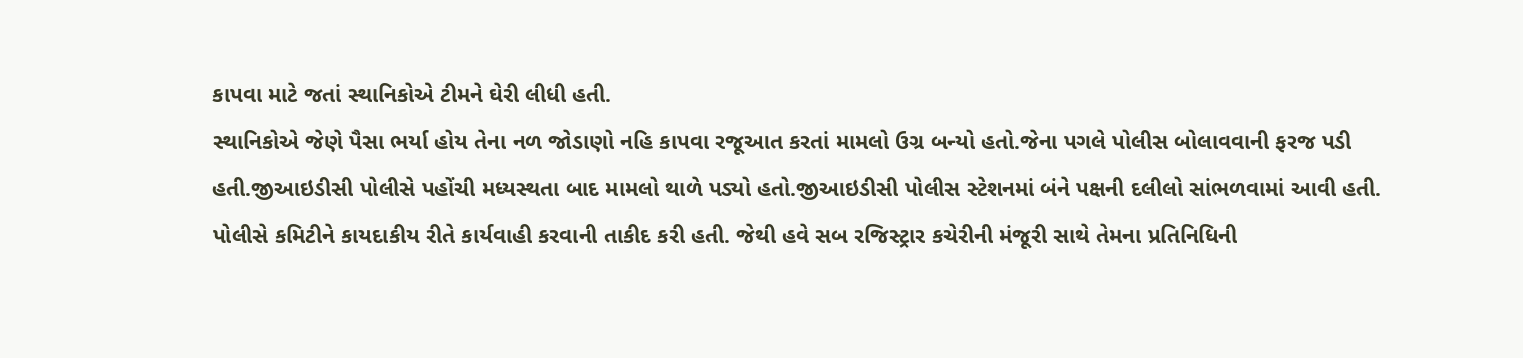કાપવા માટે જતાં સ્થાનિકોએ ટીમને ઘેરી લીધી હતી.
સ્થાનિકોએ જેણે પૈસા ભર્યા હોય તેના નળ જોડાણો નહિ કાપવા રજૂઆત કરતાં મામલો ઉગ્ર બન્યો હતો.જેના પગલે પોલીસ બોલાવવાની ફરજ પડી હતી.જીઆઇડીસી પોલીસે પહોંચી મધ્યસ્થતા બાદ મામલો થાળે પડ્યો હતો.જીઆઇડીસી પોલીસ સ્ટેશનમાં બંને પક્ષની દલીલો સાંભળવામાં આવી હતી. પોલીસે કમિટીને કાયદાકીય રીતે કાર્યવાહી કરવાની તાકીદ કરી હતી. જેથી હવે સબ રજિસ્ટ્રાર કચેરીની મંજૂરી સાથે તેમના પ્રતિનિધિની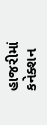હાજરીમાં કનેક્શન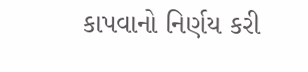કાપવાનો નિર્ણય કરી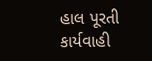હાલ પૂરતી કાર્યવાહી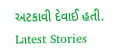અટકાવી દેવાઈ હતી.
Latest Stories